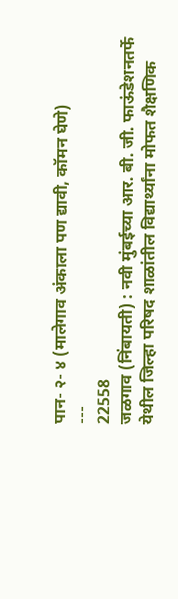पान- २- ४ (मालेगाव अंकाला पण द्यावी, कॉमन घेणे)
---
22558
जळगाव (निंबायती) : नवी मुंबईच्या आर. बी. जी. फाऊंडेशनतर्फे येथील जिल्हा परिषद शाळांतील विद्यार्थ्यांना मोफत शैक्षणिक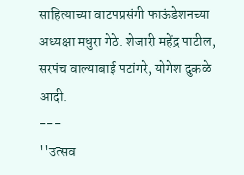साहित्याच्या वाटपप्रसंगी फाऊंडेशनच्या अध्यक्षा मधुरा गेठे. शेजारी महेंद्र पाटील, सरपंच वाल्याबाई पटांगरे, योगेश दुकळे आदी.
---
''उत्सव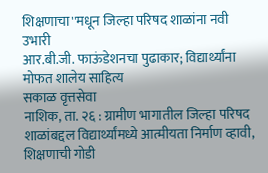शिक्षणाचा''मधून जिल्हा परिषद शाळांना नवी उभारी
आर.बी.जी. फाऊंडेशनचा पुढाकार; विद्यार्थ्यांना मोफत शालेय साहित्य
सकाळ वृत्तसेवा
नाशिक, ता. २६ : ग्रामीण भागातील जिल्हा परिषद शाळांबद्दल विद्यार्थ्यांमध्ये आत्मीयता निर्माण व्हावी, शिक्षणाची गोडी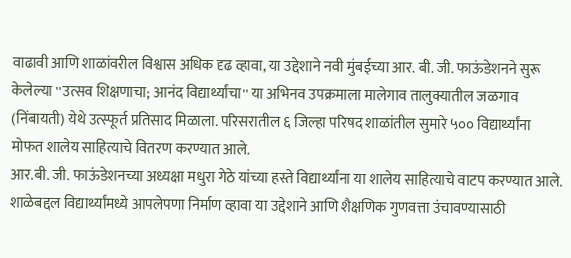वाढावी आणि शाळांवरील विश्वास अधिक दृढ व्हावा, या उद्देशाने नवी मुंबईच्या आर. बी. जी. फाऊंडेशनने सुरू केलेल्या ''उत्सव शिक्षणाचा; आनंद विद्यार्थ्यांचा'' या अभिनव उपक्रमाला मालेगाव तालुक्यातील जळगाव (निंबायती) येथे उत्स्फूर्त प्रतिसाद मिळाला. परिसरातील ६ जिल्हा परिषद शाळांतील सुमारे ५०० विद्यार्थ्यांना मोफत शालेय साहित्याचे वितरण करण्यात आले.
आर.बी. जी. फाऊंडेशनच्या अध्यक्षा मधुरा गेठे यांच्या हस्ते विद्यार्थ्यांना या शालेय साहित्याचे वाटप करण्यात आले. शाळेबद्दल विद्यार्थ्यांमध्ये आपलेपणा निर्माण व्हावा या उद्देशाने आणि शैक्षणिक गुणवत्ता उंचावण्यासाठी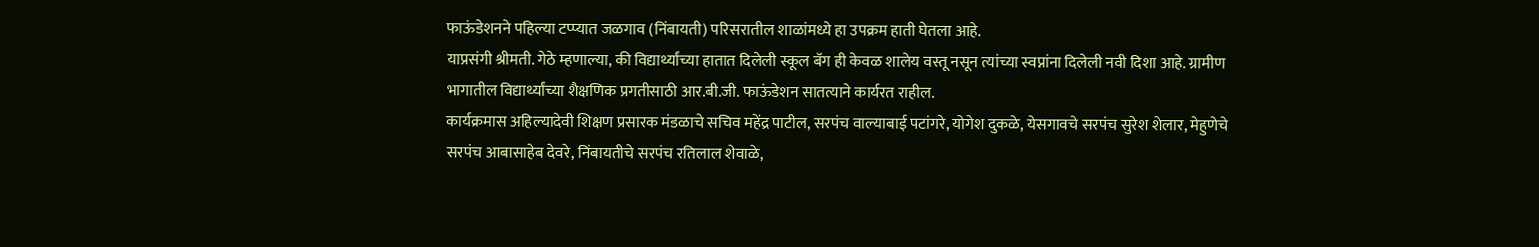फाऊंडेशनने पहिल्या टप्प्यात जळगाव (निंबायती) परिसरातील शाळांमध्ये हा उपक्रम हाती घेतला आहे.
याप्रसंगी श्रीमती. गेठे म्हणाल्या, की विद्यार्थ्यांच्या हातात दिलेली स्कूल बॅग ही केवळ शालेय वस्तू नसून त्यांच्या स्वप्नांना दिलेली नवी दिशा आहे. ग्रामीण भागातील विद्यार्थ्यांच्या शैक्षणिक प्रगतीसाठी आर.बी.जी. फाऊंडेशन सातत्याने कार्यरत राहील.
कार्यक्रमास अहिल्यादेवी शिक्षण प्रसारक मंडळाचे सचिव महेंद्र पाटील, सरपंच वाल्याबाई पटांगरे, योगेश दुकळे, येसगावचे सरपंच सुरेश शेलार, मेहुणेचे सरपंच आबासाहेब देवरे, निंबायतीचे सरपंच रतिलाल शेवाळे,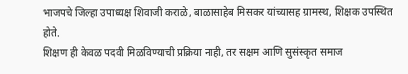भाजपचे जिल्हा उपाध्यक्ष शिवाजी कराळे, बाळासाहेब मिसकर यांच्यासह ग्रामस्थ, शिक्षक उपस्थित होते.
शिक्षण ही केवळ पदवी मिळविण्याची प्रक्रिया नाही, तर सक्षम आणि सुसंस्कृत समाज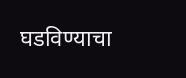घडविण्याचा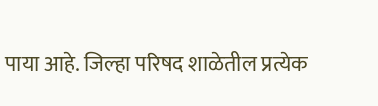पाया आहे. जिल्हा परिषद शाळेतील प्रत्येक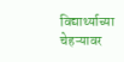विद्यार्थ्याच्या चेहऱ्यावर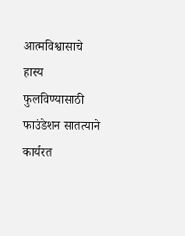आत्मविश्वासाचे हास्य फुलविण्यासाठी फाउंडेशन सातत्याने कार्यरत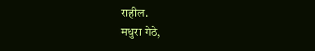राहील.
मधुरा गेठे,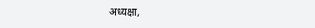अध्यक्षा,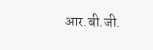आर.बी.जी.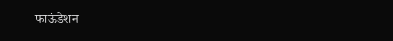फाऊंडेशन